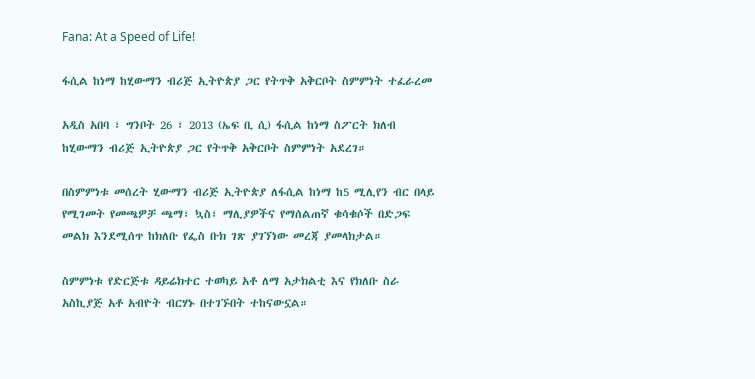Fana: At a Speed of Life!

ፋሲል ከነማ ከሂውማን ብሪጅ ኢትዮጵያ ጋር የትጥቅ አቅርቦት ስምምነት ተፈራረመ

አዲስ አበባ ፣ ግንቦት 26 ፣ 2013 (ኤፍ ቢ ሲ) ፋሲል ከነማ ስፖርት ክለብ ከሂውማን ብሪጅ ኢትዮጵያ ጋር የትጥቅ አቅርቦት ስምምነት አደረገ።

በስምምነቱ መሰረት ሂውማን ብሪጅ ኢትዮጵያ ለፋሲል ከነማ ከ5 ሚሊየን ብር በላይ የሚገመት የመጫዎቻ ጫማ፣ ኳስ፣ ማሊያዎችና የማሰልጠኛ ቁሳቁሶች በድጋፍ መልክ እንደሚሰጥ ከክለቡ የፌስ ቡክ ገጽ ያገኘነው መረጃ ያመላክታል።

ስምምነቱ የድርጅቱ ዳይሬክተር ተወካይ አቶ ለማ አታክልቲ እና የክለቡ ስራ አስኪያጅ አቶ አብዮት ብርሃኑ በተገኙበት ተከናውኗል።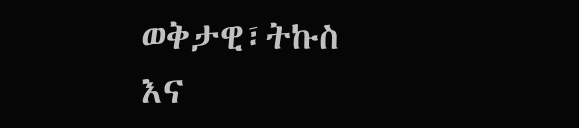ወቅታዊ፣ትኩስ እና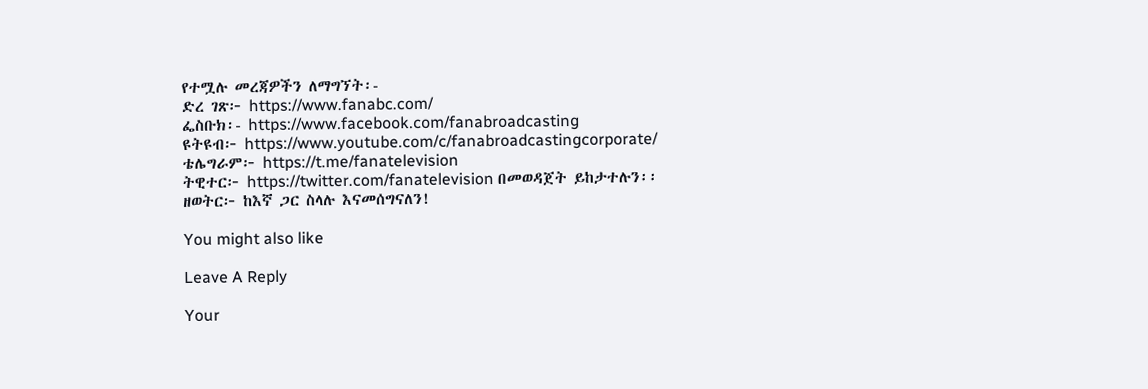የተሟሉ መረጃዎችን ለማግኘት፡-
ድረ ገጽ፦ https://www.fanabc.com/
ፌስቡክ፡- https://www.facebook.com/fanabroadcasting
ዩትዩብ፦ https://www.youtube.com/c/fanabroadcastingcorporate/
ቴሌግራም፦ https://t.me/fanatelevision
ትዊተር፦ https://twitter.com/fanatelevision በመወዳጀት ይከታተሉን፡፡
ዘወትር፦ ከእኛ ጋር ስላሉ እናመሰግናለን!

You might also like

Leave A Reply

Your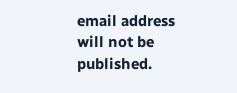email address will not be published.